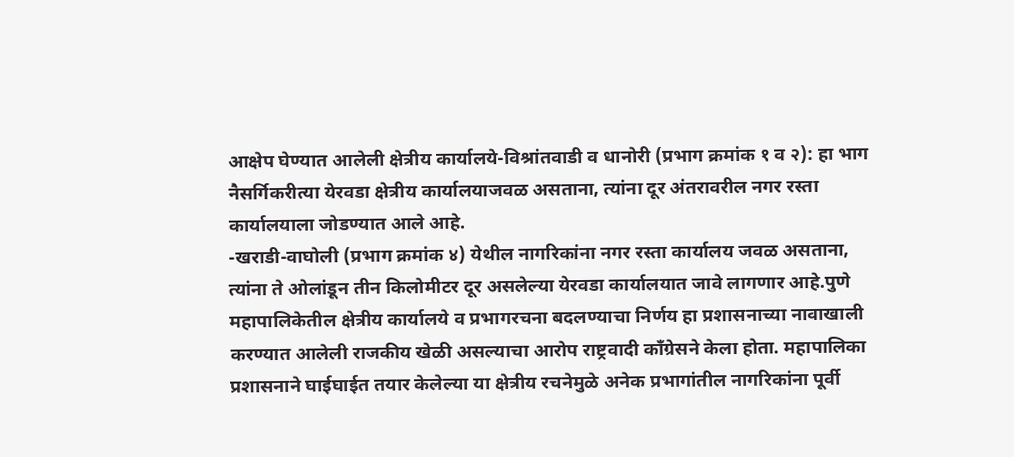आक्षेप घेण्यात आलेली क्षेत्रीय कार्यालये-विश्रांतवाडी व धानोरी (प्रभाग क्रमांक १ व २): हा भाग नैसर्गिकरीत्या येरवडा क्षेत्रीय कार्यालयाजवळ असताना, त्यांना दूर अंतरावरील नगर रस्ता कार्यालयाला जोडण्यात आले आहे.
-खराडी-वाघोली (प्रभाग क्रमांक ४) येथील नागरिकांना नगर रस्ता कार्यालय जवळ असताना, त्यांना ते ओलांडून तीन किलोमीटर दूर असलेल्या येरवडा कार्यालयात जावे लागणार आहे.पुणे महापालिकेतील क्षेत्रीय कार्यालये व प्रभागरचना बदलण्याचा निर्णय हा प्रशासनाच्या नावाखाली करण्यात आलेली राजकीय खेळी असल्याचा आरोप राष्ट्रवादी काँग्रेसने केला होता. महापालिका प्रशासनाने घाईघाईत तयार केलेल्या या क्षेत्रीय रचनेमुळे अनेक प्रभागांतील नागरिकांना पूर्वी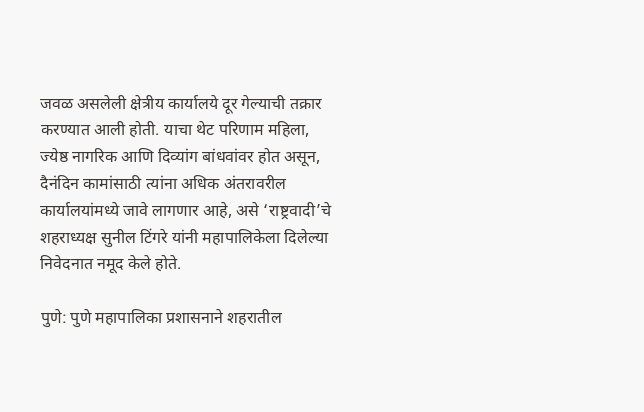जवळ असलेली क्षेत्रीय कार्यालये दूर गेल्याची तक्रार करण्यात आली होती. याचा थेट परिणाम महिला, ज्येष्ठ नागरिक आणि दिव्यांग बांधवांवर होत असून, दैनंदिन कामांसाठी त्यांना अधिक अंतरावरील कार्यालयांमध्ये जावे लागणार आहे, असे ‘राष्ट्रवादी’चे शहराध्यक्ष सुनील टिंगरे यांनी महापालिकेला दिलेल्या निवेदनात नमूद केले होते.

पुणे: पुणे महापालिका प्रशासनाने शहरातील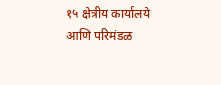१५ क्षेत्रीय कार्यालये आणि परिमंडळ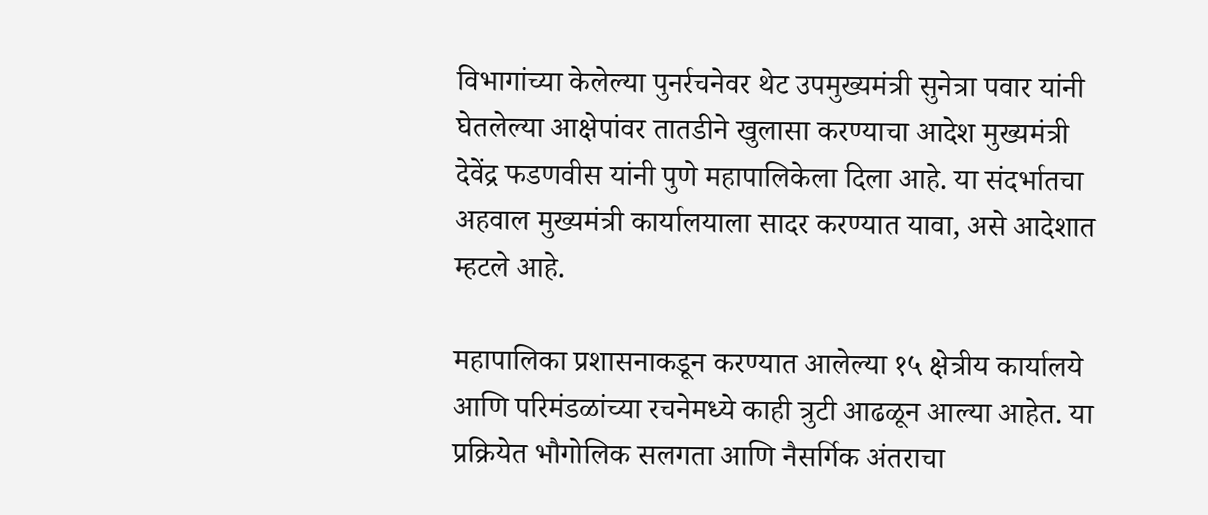विभागांच्या केलेल्या पुनर्रचनेवर थेट उपमुख्यमंत्री सुनेत्रा पवार यांनी घेतलेल्या आक्षेपांवर तातडीने खुलासा करण्याचा आदेश मुख्यमंत्री देवेंद्र फडणवीस यांनी पुणे महापालिकेला दिला आहे. या संदर्भातचा अहवाल मुख्यमंत्री कार्यालयाला सादर करण्यात यावा, असे आदेशात म्हटले आहे.

महापालिका प्रशासनाकडून करण्यात आलेल्या १५ क्षेत्रीय कार्यालये आणि परिमंडळांच्या रचनेमध्ये काही त्रुटी आढळून आल्या आहेत. या प्रक्रियेत भौगोलिक सलगता आणि नैसर्गिक अंतराचा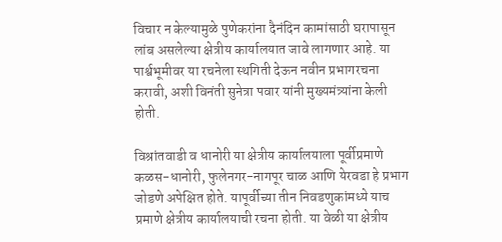विचार न केल्यामुळे पुणेकरांना दैनंदिन कामांसाठी घरापासून लांब असलेल्या क्षेत्रीय कार्यालयात जावे लागणार आहे. या पार्श्वभूमीवर या रचनेला स्थगिती देऊन नवीन प्रभागरचना करावी, अशी विनंती सुनेत्रा पवार यांनी मुख्यमंत्र्यांना केली होती.

विश्रांतवाडी व धानोरी या क्षेत्रीय कार्यालयाला पूर्वीप्रमाणे कळस-धानोरी, फुलेनगर-नागपूर चाळ आणि येरवडा हे प्रभाग जोडणे अपेक्षित होते. यापूर्वीच्या तीन निवडणुकांमध्ये याच प्रमाणे क्षेत्रीय कार्यालयाची रचना होती. या वेळी या क्षेत्रीय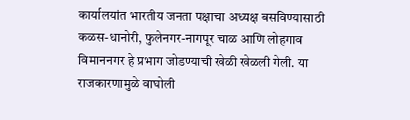कार्यालयांत भारतीय जनता पक्षाचा अध्यक्ष बसविण्यासाठी कळस-धानोरी, फुलेनगर-नागपूर चाळ आणि लोहगाव विमाननगर हे प्रभाग जोडण्याची खेळी खेळली गेली. या राजकारणामुळे वाघोली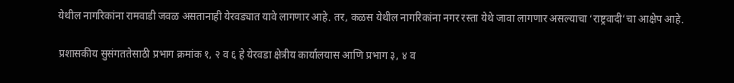येथील नागरिकांना रामवाडी जवळ असतानाही येरवड्यात यावे लागणार आहे. तर, कळस येथील नागरिकांना नगर रस्ता येथे जावा लागणार असल्याचा ‘राष्ट्रवादी’चा आक्षेप आहे.

प्रशासकीय सुसंगततेसाठी प्रभाग क्रमांक १, २ व ६ हे येरवडा क्षेत्रीय कार्यालयास आणि प्रभाग ३, ४ व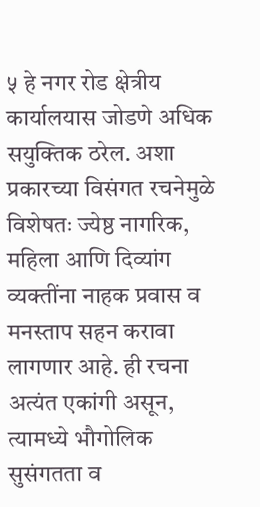५ हे नगर रोड क्षेत्रीय कार्यालयास जोडणे अधिक सयुक्तिक ठरेल. अशा प्रकारच्या विसंगत रचनेमुळे विशेषतः ज्येष्ठ नागरिक, महिला आणि दिव्यांग व्यक्तींना नाहक प्रवास व मनस्ताप सहन करावा लागणार आहे. ही रचना अत्यंत एकांगी असून, त्यामध्ये भौगोलिक सुसंगतता व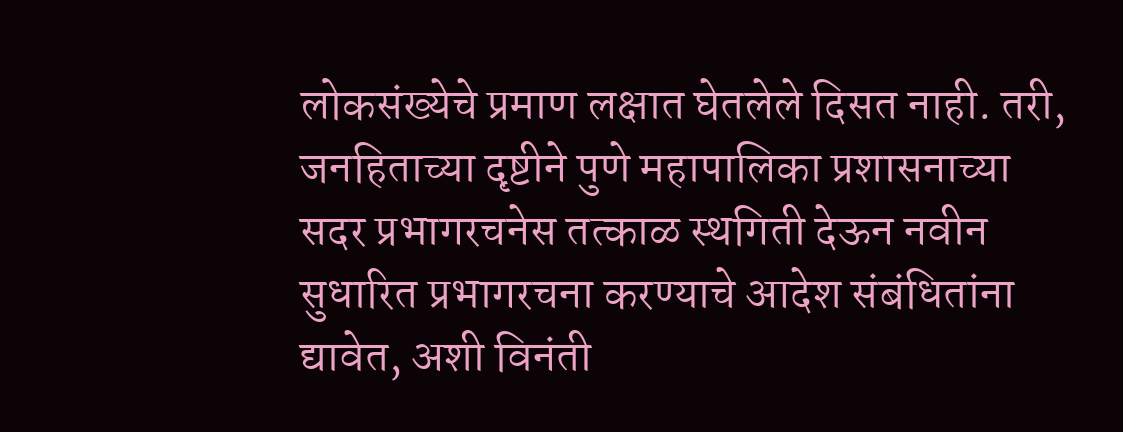लोकसंख्येचे प्रमाण लक्षात घेतलेले दिसत नाही. तरी, जनहिताच्या दृष्टीने पुणे महापालिका प्रशासनाच्या सदर प्रभागरचनेस तत्काळ स्थगिती देऊन नवीन सुधारित प्रभागरचना करण्याचे आदेश संबंधितांना द्यावेत, अशी विनंती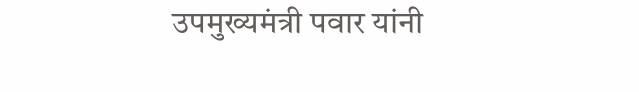उपमुख्यमंत्री पवार यांनी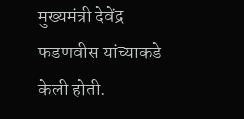मुख्यमंत्री देवेंद्र फडणवीस यांच्याकडे केली होती.